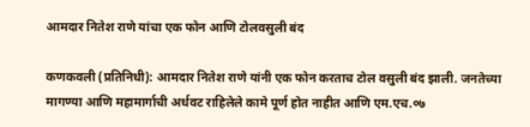आमदार नितेश राणे यांचा एक फोन आणि टोलवसुली बंद

कणकवली (प्रतिनिधी): आमदार नितेश राणे यांनी एक फोन करताच टोल वसुली बंद झाली. जनतेच्या मागण्या आणि महामार्गाची अर्धवट राहिलेले कामे पूर्ण होत नाहीत आणि एम.एच.०७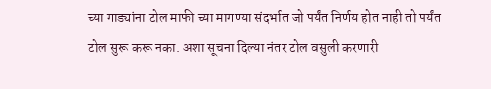च्या गाड्यांना टोल माफी च्या मागण्या संदर्भात जो पर्यंत निर्णय होत नाही तो पर्यंत टोल सुरू करू नका. अशा सूचना दिल्या नंतर टोल वसुली करणारी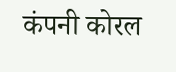कंपनी कोरल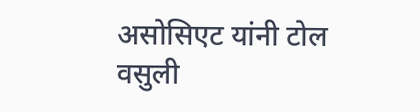असोसिएट यांनी टोल वसुली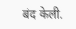बंद केली.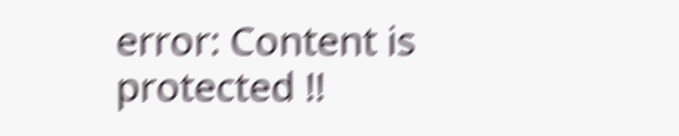error: Content is protected !!